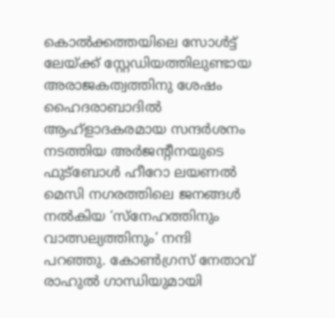കൊൽക്കത്തയിലെ സോൾട്ട് ലേയ്ക്ക് സ്റ്റേഡിയത്തിലുണ്ടായ അരാജകത്വത്തിനു ശേഷം ഹൈദരാബാദിൽ ആഹ്ളാദകരമായ സന്ദർശനം നടത്തിയ അർജന്റീനയുടെ ഫുട്ബോൾ ഹീറോ ലയണൽ മെസി നഗരത്തിലെ ജനങ്ങൾ നൽകിയ ‘സ്നേഹത്തിനും വാത്സല്യത്തിനും’ നന്ദി പറഞ്ഞു. കോൺഗ്രസ് നേതാവ് രാഹുൽ ഗാന്ധിയുമായി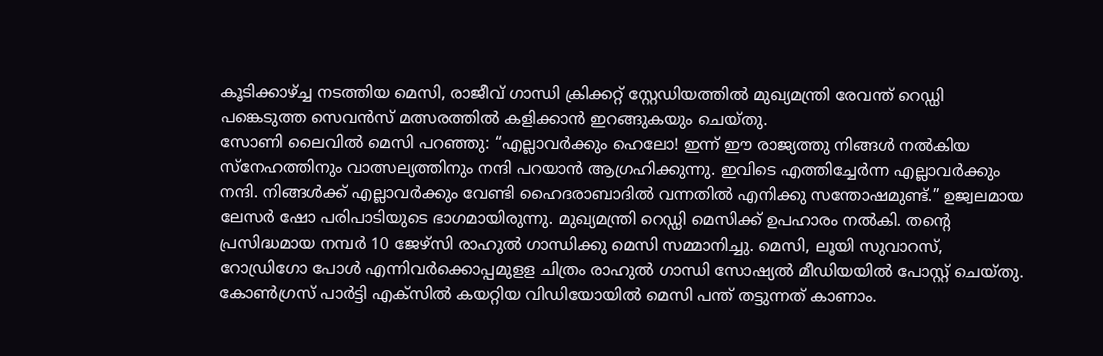കൂടിക്കാഴ്ച്ച നടത്തിയ മെസി, രാജീവ് ഗാന്ധി ക്രിക്കറ്റ് സ്റ്റേഡിയത്തിൽ മുഖ്യമന്ത്രി രേവന്ത് റെഡ്ഡി പങ്കെടുത്ത സെവൻസ് മത്സരത്തിൽ കളിക്കാൻ ഇറങ്ങുകയും ചെയ്തു.
സോണി ലൈവിൽ മെസി പറഞ്ഞു: “എല്ലാവർക്കും ഹെലോ! ഇന്ന് ഈ രാജ്യത്തു നിങ്ങൾ നൽകിയ സ്നേഹത്തിനും വാത്സല്യത്തിനും നന്ദി പറയാൻ ആഗ്രഹിക്കുന്നു. ഇവിടെ എത്തിച്ചേർന്ന എല്ലാവർക്കും നന്ദി. നിങ്ങൾക്ക് എല്ലാവർക്കും വേണ്ടി ഹൈദരാബാദിൽ വന്നതിൽ എനിക്കു സന്തോഷമുണ്ട്.” ഉജ്വലമായ ലേസർ ഷോ പരിപാടിയുടെ ഭാഗമായിരുന്നു. മുഖ്യമന്ത്രി റെഡ്ഡി മെസിക്ക് ഉപഹാരം നൽകി. തന്റെ പ്രസിദ്ധമായ നമ്പർ 10 ജേഴ്സി രാഹുൽ ഗാന്ധിക്കു മെസി സമ്മാനിച്ചു. മെസി, ലൂയി സുവാറസ്, റോഡ്രിഗോ പോൾ എന്നിവർക്കൊപ്പമുളള ചിത്രം രാഹുൽ ഗാന്ധി സോഷ്യൽ മീഡിയയിൽ പോസ്റ്റ് ചെയ്തു.
കോൺഗ്രസ് പാർട്ടി എക്സിൽ കയറ്റിയ വിഡിയോയിൽ മെസി പന്ത് തട്ടുന്നത് കാണാം.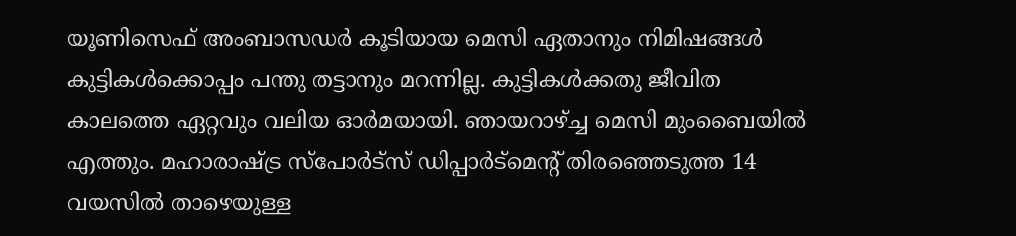യൂണിസെഫ് അംബാസഡർ കൂടിയായ മെസി ഏതാനും നിമിഷങ്ങൾ കുട്ടികൾക്കൊപ്പം പന്തു തട്ടാനും മറന്നില്ല. കുട്ടികൾക്കതു ജീവിത കാലത്തെ ഏറ്റവും വലിയ ഓർമയായി. ഞായറാഴ്ച്ച മെസി മുംബൈയിൽ എത്തും. മഹാരാഷ്ട്ര സ്പോർട്സ് ഡിപ്പാർട്മെന്റ് തിരഞ്ഞെടുത്ത 14 വയസിൽ താഴെയുള്ള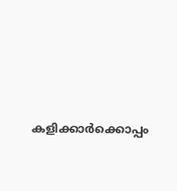കളിക്കാർക്കൊപ്പം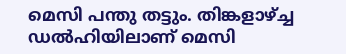മെസി പന്തു തട്ടും. തിങ്കളാഴ്ച്ച ഡൽഹിയിലാണ് മെസി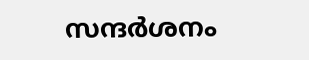സന്ദർശനം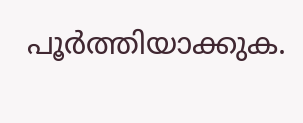പൂർത്തിയാക്കുക.